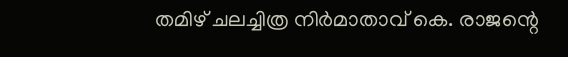തമിഴ് ചലച്ചിത്ര നിർമാതാവ് കെ. രാജന്റെ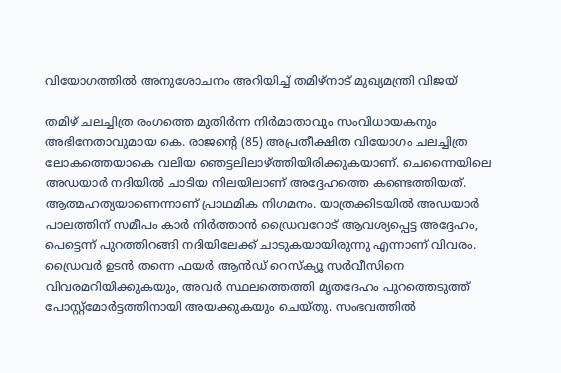വിയോഗത്തിൽ അനുശോചനം അറിയിച്ച് തമിഴ്നാട് മുഖ്യമന്ത്രി വിജയ്

തമിഴ് ചലച്ചിത്ര രംഗത്തെ മുതിർന്ന നിർമാതാവും സംവിധായകനും അഭിനേതാവുമായ കെ. രാജന്റെ (85) അപ്രതീക്ഷിത വിയോഗം ചലച്ചിത്ര ലോകത്തെയാകെ വലിയ ഞെട്ടലിലാഴ്ത്തിയിരിക്കുകയാണ്. ചെന്നൈയിലെ അഡയാർ നദിയിൽ ചാടിയ നിലയിലാണ് അദ്ദേഹത്തെ കണ്ടെത്തിയത്. ആത്മഹത്യയാണെന്നാണ് പ്രാഥമിക നിഗമനം. യാത്രക്കിടയിൽ അഡയാർ പാലത്തിന് സമീപം കാർ നിർത്താൻ ഡ്രൈവറോട് ആവശ്യപ്പെട്ട അദ്ദേഹം, പെട്ടെന്ന് പുറത്തിറങ്ങി നദിയിലേക്ക് ചാടുകയായിരുന്നു എന്നാണ് വിവരം. ഡ്രൈവർ ഉടൻ തന്നെ ഫയർ ആൻഡ് റെസ്ക്യൂ സർവീസിനെ വിവരമറിയിക്കുകയും, അവർ സ്ഥലത്തെത്തി മൃതദേഹം പുറത്തെടുത്ത് പോസ്റ്റ്‌മോർട്ടത്തിനായി അയക്കുകയും ചെയ്തു. സംഭവത്തിൽ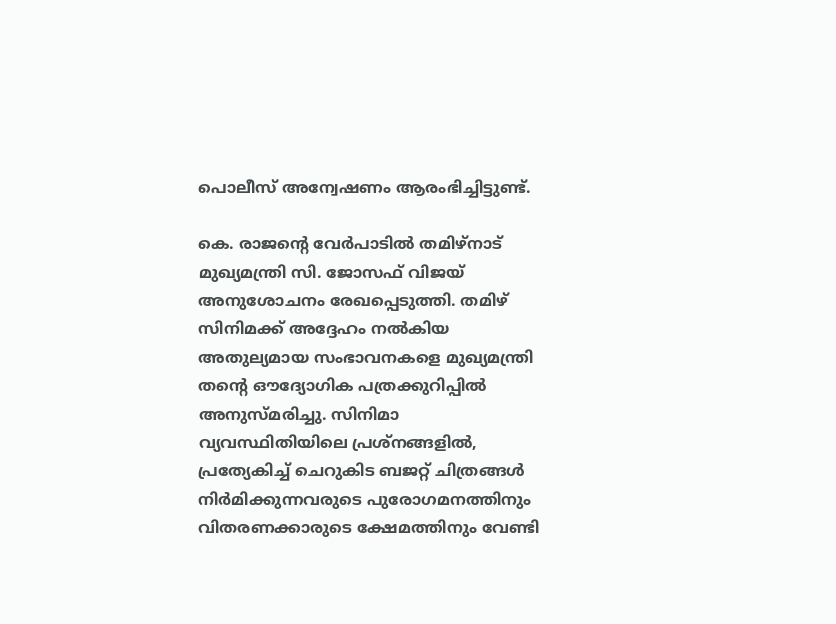പൊലീസ് അന്വേഷണം ആരംഭിച്ചിട്ടുണ്ട്.

കെ. രാജന്റെ വേർപാടിൽ തമിഴ്‌നാട് മുഖ്യമന്ത്രി സി. ജോസഫ് വിജയ് അനുശോചനം രേഖപ്പെടുത്തി. തമിഴ് സിനിമക്ക് അദ്ദേഹം നൽകിയ അതുല്യമായ സംഭാവനകളെ മുഖ്യമന്ത്രി തന്റെ ഔദ്യോഗിക പത്രക്കുറിപ്പിൽ അനുസ്മരിച്ചു. സിനിമാ വ്യവസ്ഥിതിയിലെ പ്രശ്നങ്ങളിൽ, പ്രത്യേകിച്ച് ചെറുകിട ബജറ്റ് ചിത്രങ്ങൾ നിർമിക്കുന്നവരുടെ പുരോഗമനത്തിനും വിതരണക്കാരുടെ ക്ഷേമത്തിനും വേണ്ടി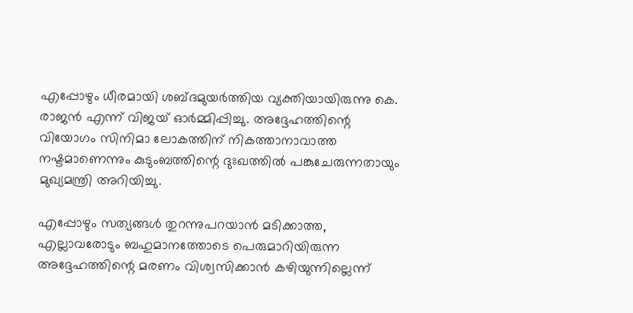എപ്പോഴും ധീരമായി ശബ്ദമുയർത്തിയ വ്യക്തിയായിരുന്നു കെ. രാജൻ എന്ന് വിജയ് ഓർമ്മിപ്പിച്ചു. അദ്ദേഹത്തിന്റെ വിയോഗം സിനിമാ ലോകത്തിന് നികത്താനാവാത്ത നഷ്ടമാണെന്നും കുടുംബത്തിന്റെ ദുഃഖത്തിൽ പങ്കുചേരുന്നതായും മുഖ്യമന്ത്രി അറിയിച്ചു.

എപ്പോഴും സത്യങ്ങൾ തുറന്നുപറയാൻ മടിക്കാത്ത, എല്ലാവരോടും ബഹുമാനത്തോടെ പെരുമാറിയിരുന്ന അദ്ദേഹത്തിന്റെ മരണം വിശ്വസിക്കാൻ കഴിയുന്നില്ലെന്ന്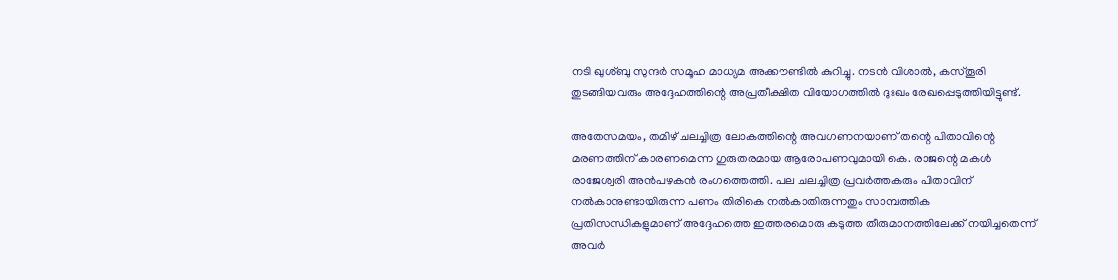നടി ഖുശ്ബു സുന്ദർ സമൂഹ മാധ്യമ അക്കൗണ്ടിൽ കുറിച്ചു. നടൻ വിശാൽ, കസ്തൂരി തുടങ്ങിയവരും അദ്ദേഹത്തിന്റെ അപ്രതീക്ഷിത വിയോഗത്തിൽ ദുഃഖം രേഖപ്പെടുത്തിയിട്ടുണ്ട്.

അതേസമയം, തമിഴ് ചലച്ചിത്ര ലോകത്തിന്റെ അവഗണനയാണ് തന്റെ പിതാവിന്റെ മരണത്തിന് കാരണമെന്ന ഗുരുതരമായ ആരോപണവുമായി കെ. രാജന്റെ മകൾ രാജേശ്വരി അൻപഴകൻ രംഗത്തെത്തി. പല ചലച്ചിത്ര പ്രവർത്തകരും പിതാവിന് നൽകാനുണ്ടായിരുന്ന പണം തിരികെ നൽകാതിരുന്നതും സാമ്പത്തിക പ്രതിസന്ധികളുമാണ് അദ്ദേഹത്തെ ഇത്തരമൊരു കടുത്ത തീരുമാനത്തിലേക്ക് നയിച്ചതെന്ന് അവർ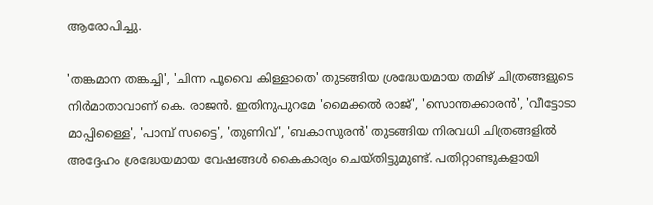ആരോപിച്ചു.

'തങ്കമാന തങ്കച്ചി', 'ചിന്ന പൂവൈ കിള്ളാതെ' തുടങ്ങിയ ശ്രദ്ധേയമായ തമിഴ് ചിത്രങ്ങളുടെ നിർമാതാവാണ് കെ. രാജൻ. ഇതിനുപുറമേ 'മൈക്കൽ രാജ്', 'സൊന്തക്കാരൻ', 'വീട്ടോടാ മാപ്പിള്ളൈ', 'പാമ്പ് സട്ടൈ', 'തുണിവ്', 'ബകാസുരൻ' തുടങ്ങിയ നിരവധി ചിത്രങ്ങളിൽ അദ്ദേഹം ശ്രദ്ധേയമായ വേഷങ്ങൾ കൈകാര്യം ചെയ്തിട്ടുമുണ്ട്. പതിറ്റാണ്ടുകളായി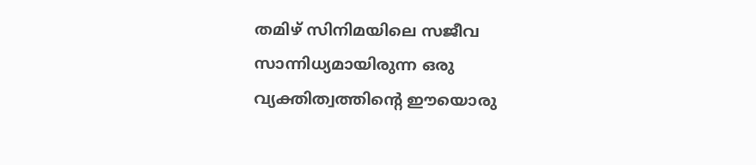തമിഴ് സിനിമയിലെ സജീവ സാന്നിധ്യമായിരുന്ന ഒരു വ്യക്തിത്വത്തിന്റെ ഈയൊരു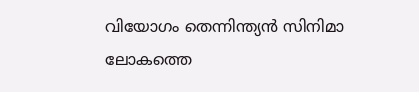വിയോഗം തെന്നിന്ത്യൻ സിനിമാ ലോകത്തെ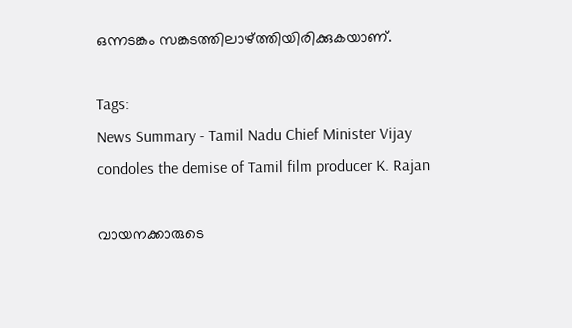ഒന്നടങ്കം സങ്കടത്തിലാഴ്ത്തിയിരിക്കുകയാണ്.

Tags:
News Summary - Tamil Nadu Chief Minister Vijay condoles the demise of Tamil film producer K. Rajan

വായനക്കാരുടെ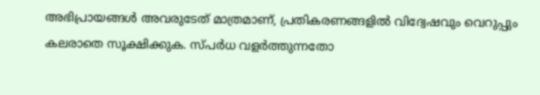അഭിപ്രായങ്ങള്‍ അവരുടേത് മാത്രമാണ്, പ്രതികരണങ്ങളിൽ വിദ്വേഷവും വെറുപ്പും കലരാതെ സൂക്ഷിക്കുക. സ്പർധ വളർത്തുന്നതോ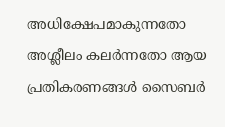അധിക്ഷേപമാകുന്നതോ അശ്ലീലം കലർന്നതോ ആയ പ്രതികരണങ്ങൾ സൈബർ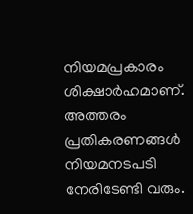നിയമപ്രകാരം ശിക്ഷാർഹമാണ്. അത്തരം പ്രതികരണങ്ങൾ നിയമനടപടി നേരിടേണ്ടി വരും.